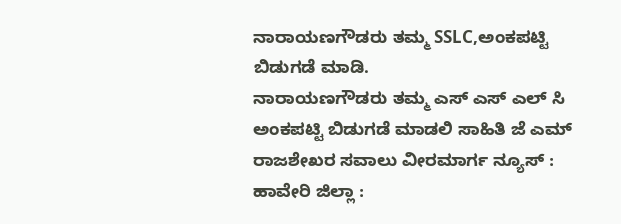ನಾರಾಯಣಗೌಡರು ತಮ್ಮ SSLC,ಅಂಕಪಟ್ಟಿ ಬಿಡುಗಡೆ ಮಾಡಿ.
ನಾರಾಯಣಗೌಡರು ತಮ್ಮ ಎಸ್ ಎಸ್ ಎಲ್ ಸಿ ಅಂಕಪಟ್ಟಿ ಬಿಡುಗಡೆ ಮಾಡಲಿ ಸಾಹಿತಿ ಜೆ ಎಮ್ ರಾಜಶೇಖರ ಸವಾಲು ವೀರಮಾರ್ಗ ನ್ಯೂಸ್ : ಹಾವೇರಿ ಜಿಲ್ಲಾ :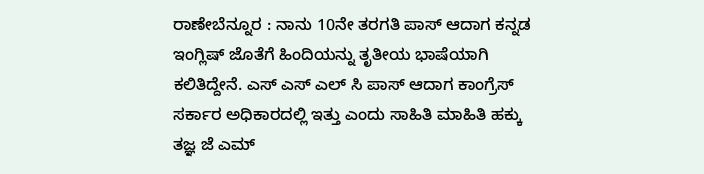ರಾಣೇಬೆನ್ನೂರ : ನಾನು 10ನೇ ತರಗತಿ ಪಾಸ್ ಆದಾಗ ಕನ್ನಡ ಇಂಗ್ಲಿಷ್ ಜೊತೆಗೆ ಹಿಂದಿಯನ್ನು ತೃತೀಯ ಭಾಷೆಯಾಗಿ ಕಲಿತಿದ್ದೇನೆ. ಎಸ್ ಎಸ್ ಎಲ್ ಸಿ ಪಾಸ್ ಆದಾಗ ಕಾಂಗ್ರೆಸ್ ಸರ್ಕಾರ ಅಧಿಕಾರದಲ್ಲಿ ಇತ್ತು ಎಂದು ಸಾಹಿತಿ ಮಾಹಿತಿ ಹಕ್ಕು ತಜ್ಞ ಜೆ ಎಮ್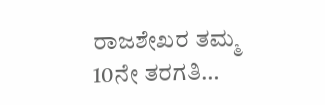ರಾಜಶೇಖರ ತಮ್ಮ 10ನೇ ತರಗತಿ…